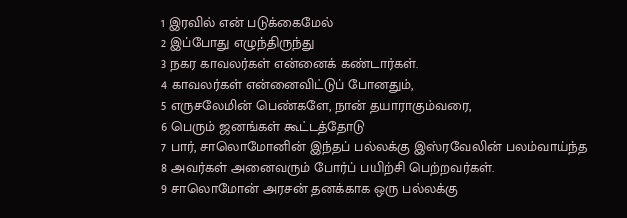1 இரவில் என் படுக்கைமேல்
2 இப்போது எழுந்திருந்து
3 நகர காவலர்கள் என்னைக் கண்டார்கள்.
4 காவலர்கள் என்னைவிட்டுப் போனதும்,
5 எருசலேமின் பெண்களே, நான் தயாராகும்வரை,
6 பெரும் ஜனங்கள் கூட்டத்தோடு
7 பார், சாலொமோனின் இந்தப் பல்லக்கு இஸ்ரவேலின் பலம்வாய்ந்த
8 அவர்கள் அனைவரும் போர்ப் பயிற்சி பெற்றவர்கள்.
9 சாலொமோன் அரசன் தனக்காக ஒரு பல்லக்கு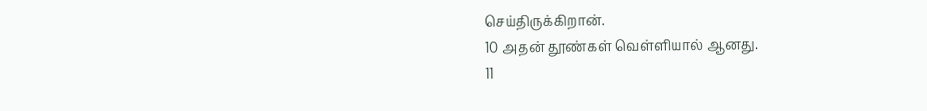செய்திருக்கிறான்.
10 அதன் தூண்கள் வெள்ளியால் ஆனது.
11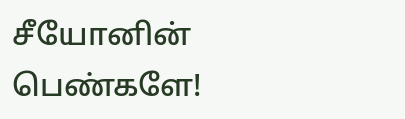சீயோனின் பெண்களே!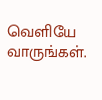வெளியே வாருங்கள்.